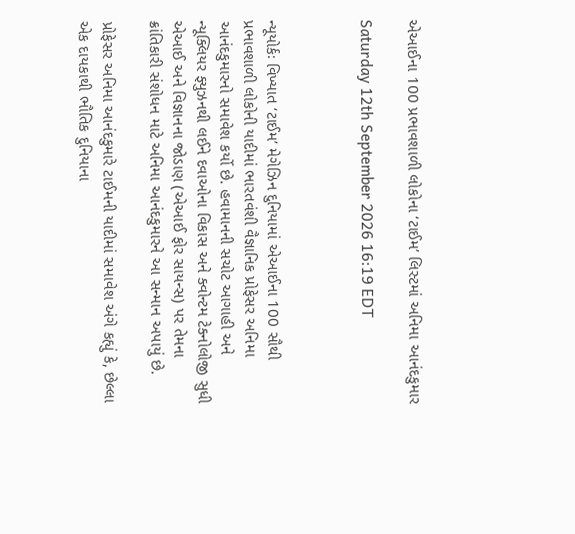એઆઈના 100 પ્રભાવશાળી લોકોના ‘ટાઈમ’ લિસ્ટમાં અનિમા આનંદકુમાર

Saturday 12th September 2026 16:19 EDT



ન્યૂયોર્કઃ વિખ્યાત ‘ટાઈમ’ મેગેઝિન દુનિયામાં એઆઈના 100 સૌથી પ્રભાવશાળી લોકોની યાદીમાં ભારતવંશી વૈજ્ઞાનિક પ્રોફેસર અનિમા આનંદકુમારનો સમાવેશ કર્યો છે. હવામાનની સચોટ આગાહી અને ન્યૂક્લિયર ફ્યુઝનથી લઈને દવાઓના વિકાસ અને ક્વોન્ટમ ટેક્નોલોજી સુધી એઆઈ અને વિજ્ઞાનના જોડાણ (એઆઈ ફોર સાયન્સ) પર તેમના ક્રાંતિકારી સંશોધન માટે અનિમા આનંદકુમારને આ સન્માન અપાયું છે.

પ્રોફેસર અનિમા આનંદકુમારે ટાઈમની યાદીમાં સમાવેશ અંગે કહ્યું કે, છેલ્લા એક દાયકાથી ભૌતિક દુનિયાના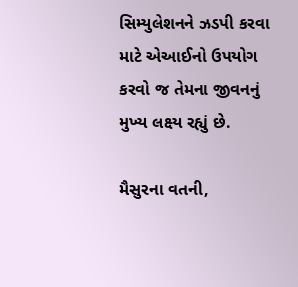સિમ્યુલેશનને ઝડપી કરવા માટે એઆઈનો ઉપયોગ કરવો જ તેમના જીવનનું મુખ્ય લક્ષ્ય રહ્યું છે.

મૈસુરના વતની,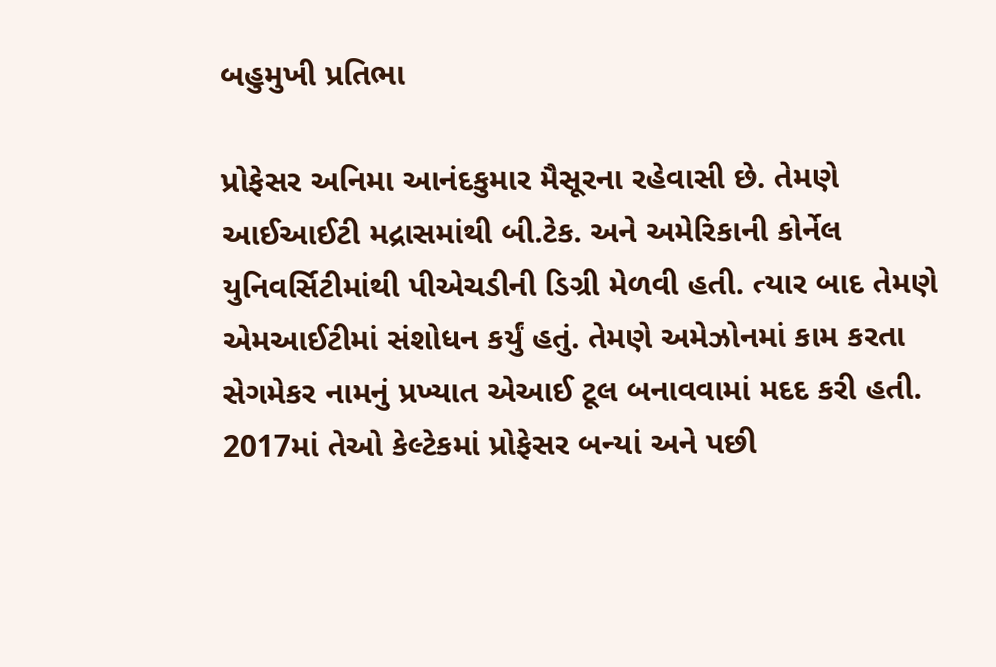બહુમુખી પ્રતિભા

પ્રોફેસર અનિમા આનંદકુમાર મૈસૂરના રહેવાસી છે. તેમણે આઈઆઈટી મદ્રાસમાંથી બી.ટેક. અને અમેરિકાની કોર્નેલ યુનિવર્સિટીમાંથી પીએચડીની ડિગ્રી મેળવી હતી. ત્યાર બાદ તેમણે એમઆઈટીમાં સંશોધન કર્યું હતું. તેમણે અમેઝોનમાં કામ કરતા સેગમેકર નામનું પ્રખ્યાત એઆઈ ટૂલ બનાવવામાં મદદ કરી હતી. 2017માં તેઓ કેલ્ટેકમાં પ્રોફેસર બન્યાં અને પછી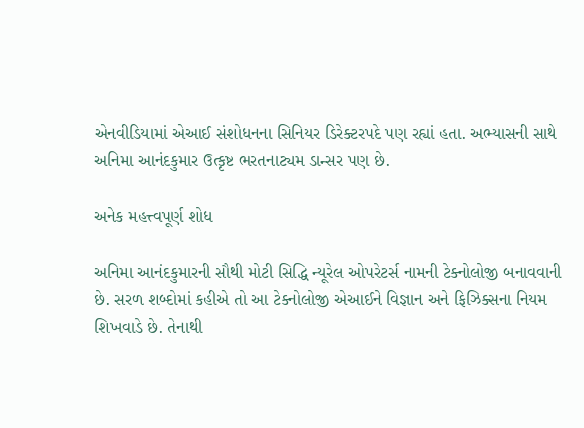એનવીડિયામાં એઆઈ સંશોધનના સિનિયર ડિરેક્ટરપદે પણ રહ્યાં હતા. અભ્યાસની સાથે અનિમા આનંદકુમાર ઉત્કૃષ્ટ ભરતનાટ્યમ ડાન્સર પણ છે.

અનેક મહત્ત્વપૂર્ણ શોધ

અનિમા આનંદકુમારની સૌથી મોટી સિદ્ધિ ન્યૂરેલ ઓપરેટર્સ નામની ટેક્નોલોજી બનાવવાની છે. સરળ શબ્દોમાં કહીએ તો આ ટેક્નોલોજી એઆઈને વિજ્ઞાન અને ફિઝિક્સના નિયમ શિખવાડે છે. તેનાથી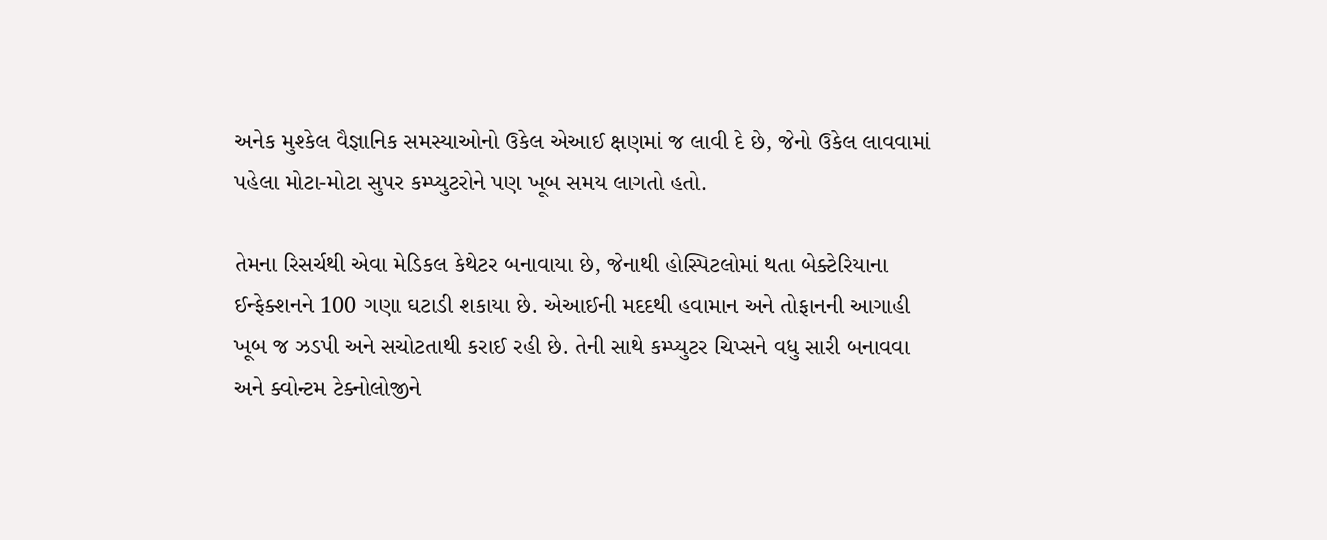અનેક મુશ્કેલ વૈજ્ઞાનિક સમસ્યાઓનો ઉકેલ એઆઈ ક્ષણમાં જ લાવી દે છે, જેનો ઉકેલ લાવવામાં પહેલા મોટા-મોટા સુપર કમ્પ્યુટરોને પણ ખૂબ સમય લાગતો હતો.

તેમના રિસર્ચથી એવા મેડિકલ કેથેટર બનાવાયા છે, જેનાથી હોસ્પિટલોમાં થતા બેક્ટેરિયાના ઈન્ફેક્શનને 100 ગણા ઘટાડી શકાયા છે. એઆઈની મદદથી હવામાન અને તોફાનની આગાહી ખૂબ જ ઝડપી અને સચોટતાથી કરાઈ રહી છે. તેની સાથે કમ્પ્યુટર ચિપ્સને વધુ સારી બનાવવા અને ક્વોન્ટમ ટેક્નોલોજીને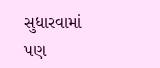સુધારવામાં પણ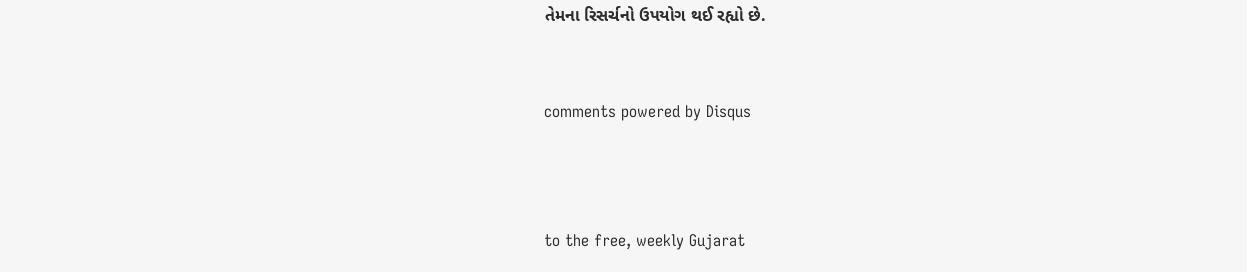તેમના રિસર્ચનો ઉપયોગ થઈ રહ્યો છે.


comments powered by Disqus



to the free, weekly Gujarat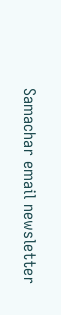Samachar email newsletter